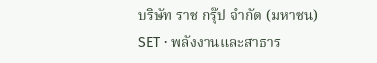บริษัท ราช กรุ๊ป จำกัด (มหาชน)
SET · พลังงานและสาธาร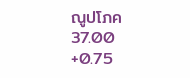ณูปโภค
37.00
+0.75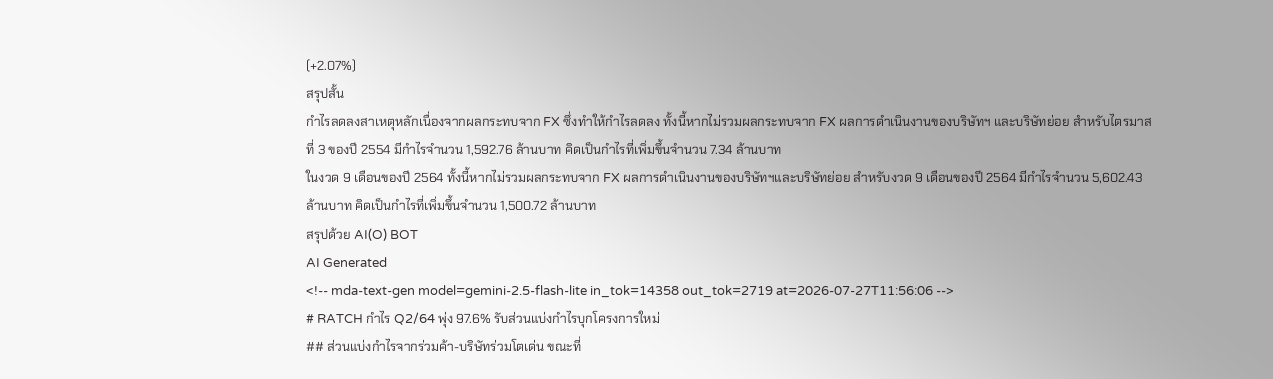(+2.07%)
สรุปสั้น
กำไรลดลงสาเหตุหลักเนื่องจากผลกระทบจาก FX ซึ่งทําให้กําไรลดลง ทั้งนี้หากไม่รวมผลกระทบจาก FX ผลการดําเนินงานของบริษัทฯ และบริษัทย่อย สําหรับไตรมาสที่ 3 ของปี 2554 มีกําไรจํานวน 1,592.76 ล้านบาท คิดเป็นกําไรที่เพิ่มขึ้นจํานวน 7.34 ล้านบาท
ในงวด 9 เดือนของปี 2564 ทั้งนี้หากไม่รวมผลกระทบจาก FX ผลการดําเนินงานของบริษัทฯและบริษัทย่อย สําหรับงวด 9 เดือนของปี 2564 มีกําไรจํานวน 5,602.43 ล้านบาท คิดเป็นกําไรที่เพิ่มขึ้นจํานวน 1,500.72 ล้านบาท
สรุปด้วย AI(O) BOT
AI Generated
<!-- mda-text-gen model=gemini-2.5-flash-lite in_tok=14358 out_tok=2719 at=2026-07-27T11:56:06 -->
# RATCH กำไร Q2/64 พุ่ง 97.6% รับส่วนแบ่งกำไรบุกโครงการใหม่
## ส่วนแบ่งกำไรจากร่วมค้า-บริษัทร่วมโตเด่น ขณะที่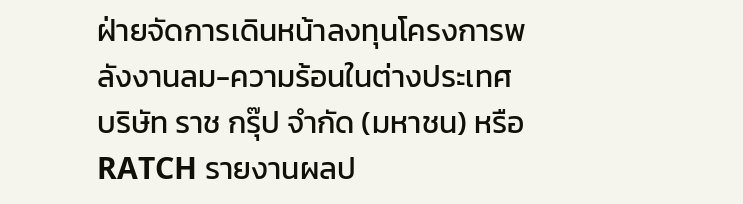ฝ่ายจัดการเดินหน้าลงทุนโครงการพลังงานลม-ความร้อนในต่างประเทศ
บริษัท ราช กรุ๊ป จำกัด (มหาชน) หรือ RATCH รายงานผลป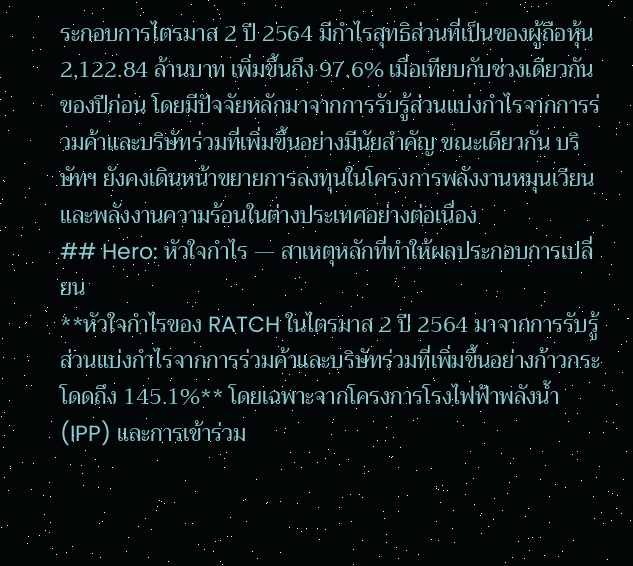ระกอบการไตรมาส 2 ปี 2564 มีกำไรสุทธิส่วนที่เป็นของผู้ถือหุ้น 2,122.84 ล้านบาท เพิ่มขึ้นถึง 97.6% เมื่อเทียบกับช่วงเดียวกันของปีก่อน โดยมีปัจจัยหลักมาจากการรับรู้ส่วนแบ่งกำไรจากการร่วมค้าและบริษัทร่วมที่เพิ่มขึ้นอย่างมีนัยสำคัญ ขณะเดียวกัน บริษัทฯ ยังคงเดินหน้าขยายการลงทุนในโครงการพลังงานหมุนเวียนและพลังงานความร้อนในต่างประเทศอย่างต่อเนื่อง
## Hero: หัวใจกำไร — สาเหตุหลักที่ทำให้ผลประกอบการเปลี่ยน
**หัวใจกำไรของ RATCH ในไตรมาส 2 ปี 2564 มาจากการรับรู้ส่วนแบ่งกำไรจากการร่วมค้าและบริษัทร่วมที่เพิ่มขึ้นอย่างก้าวกระโดดถึง 145.1%** โดยเฉพาะจากโครงการโรงไฟฟ้าพลังน้ำ (IPP) และการเข้าร่วม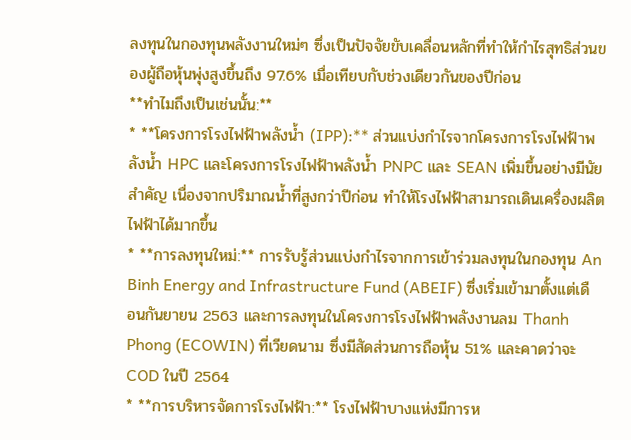ลงทุนในกองทุนพลังงานใหม่ๆ ซึ่งเป็นปัจจัยขับเคลื่อนหลักที่ทำให้กำไรสุทธิส่วนของผู้ถือหุ้นพุ่งสูงขึ้นถึง 97.6% เมื่อเทียบกับช่วงเดียวกันของปีก่อน
**ทำไมถึงเป็นเช่นนั้น:**
* **โครงการโรงไฟฟ้าพลังน้ำ (IPP):** ส่วนแบ่งกำไรจากโครงการโรงไฟฟ้าพลังน้ำ HPC และโครงการโรงไฟฟ้าพลังน้ำ PNPC และ SEAN เพิ่มขึ้นอย่างมีนัยสำคัญ เนื่องจากปริมาณน้ำที่สูงกว่าปีก่อน ทำให้โรงไฟฟ้าสามารถเดินเครื่องผลิตไฟฟ้าได้มากขึ้น
* **การลงทุนใหม่:** การรับรู้ส่วนแบ่งกำไรจากการเข้าร่วมลงทุนในกองทุน An Binh Energy and Infrastructure Fund (ABEIF) ซึ่งเริ่มเข้ามาตั้งแต่เดือนกันยายน 2563 และการลงทุนในโครงการโรงไฟฟ้าพลังงานลม Thanh Phong (ECOWIN) ที่เวียดนาม ซึ่งมีสัดส่วนการถือหุ้น 51% และคาดว่าจะ COD ในปี 2564
* **การบริหารจัดการโรงไฟฟ้า:** โรงไฟฟ้าบางแห่งมีการห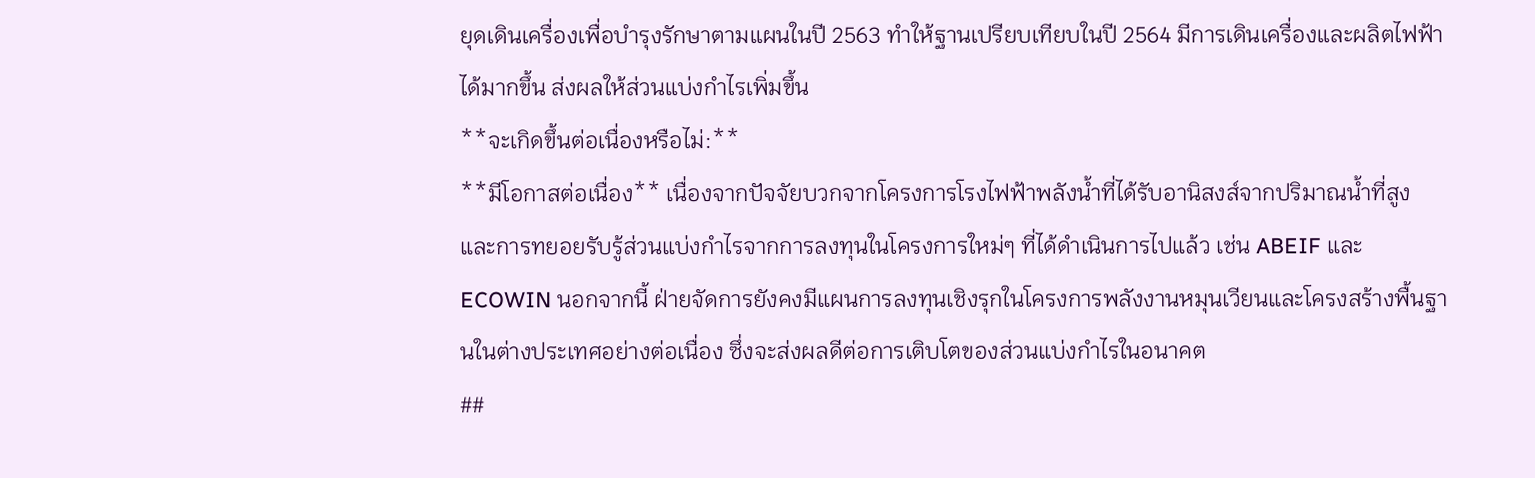ยุดเดินเครื่องเพื่อบำรุงรักษาตามแผนในปี 2563 ทำให้ฐานเปรียบเทียบในปี 2564 มีการเดินเครื่องและผลิตไฟฟ้าได้มากขึ้น ส่งผลให้ส่วนแบ่งกำไรเพิ่มขึ้น
**จะเกิดขึ้นต่อเนื่องหรือไม่:**
**มีโอกาสต่อเนื่อง** เนื่องจากปัจจัยบวกจากโครงการโรงไฟฟ้าพลังน้ำที่ได้รับอานิสงส์จากปริมาณน้ำที่สูง และการทยอยรับรู้ส่วนแบ่งกำไรจากการลงทุนในโครงการใหม่ๆ ที่ได้ดำเนินการไปแล้ว เช่น ABEIF และ ECOWIN นอกจากนี้ ฝ่ายจัดการยังคงมีแผนการลงทุนเชิงรุกในโครงการพลังงานหมุนเวียนและโครงสร้างพื้นฐานในต่างประเทศอย่างต่อเนื่อง ซึ่งจะส่งผลดีต่อการเติบโตของส่วนแบ่งกำไรในอนาคต
##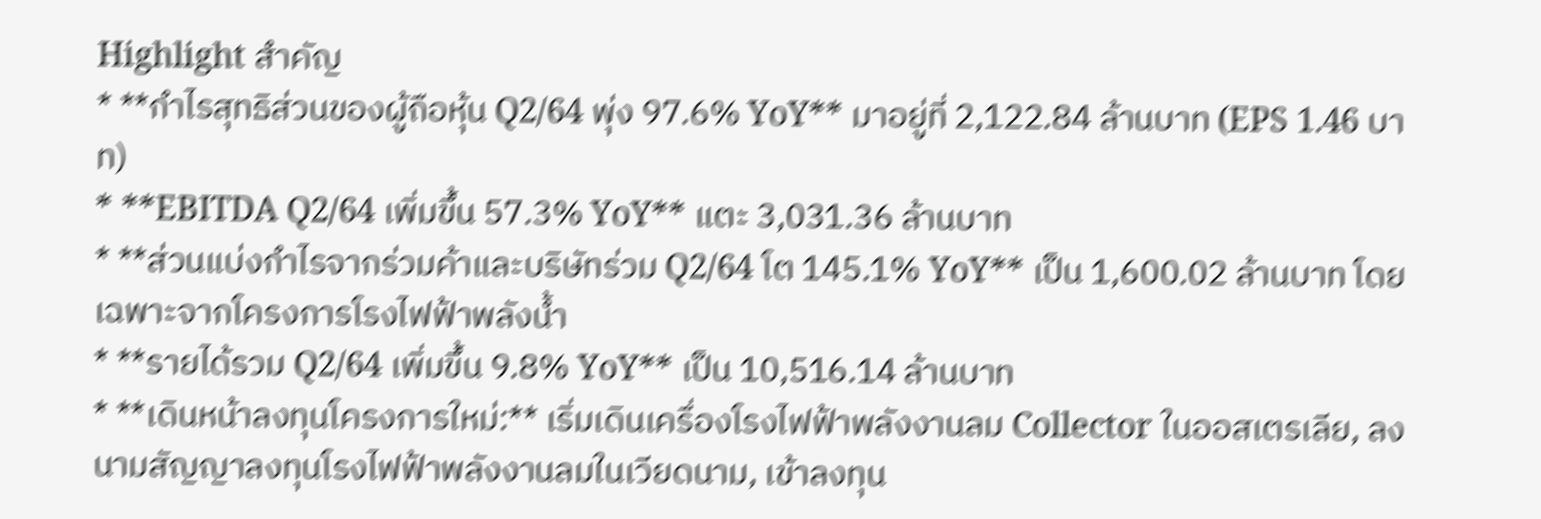Highlight สำคัญ
* **กำไรสุทธิส่วนของผู้ถือหุ้น Q2/64 พุ่ง 97.6% YoY** มาอยู่ที่ 2,122.84 ล้านบาท (EPS 1.46 บาท)
* **EBITDA Q2/64 เพิ่มขึ้น 57.3% YoY** แตะ 3,031.36 ล้านบาท
* **ส่วนแบ่งกำไรจากร่วมค้าและบริษัทร่วม Q2/64 โต 145.1% YoY** เป็น 1,600.02 ล้านบาท โดยเฉพาะจากโครงการโรงไฟฟ้าพลังน้ำ
* **รายได้รวม Q2/64 เพิ่มขึ้น 9.8% YoY** เป็น 10,516.14 ล้านบาท
* **เดินหน้าลงทุนโครงการใหม่:** เริ่มเดินเครื่องโรงไฟฟ้าพลังงานลม Collector ในออสเตรเลีย, ลงนามสัญญาลงทุนโรงไฟฟ้าพลังงานลมในเวียดนาม, เข้าลงทุน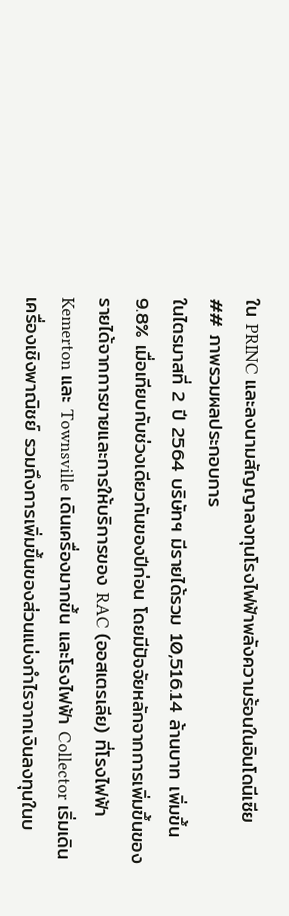ใน PRINC และลงนามสัญญาลงทุนโรงไฟฟ้าพลังความร้อนในอินโดนีเซีย
## ภาพรวมผลประกอบการ
ในไตรมาสที่ 2 ปี 2564 บริษัทฯ มีรายได้รวม 10,516.14 ล้านบาท เพิ่มขึ้น 9.8% เมื่อเทียบกับช่วงเดียวกันของปีก่อน โดยมีปัจจัยหลักจากการเพิ่มขึ้นของรายได้จากการขายและการให้บริการของ RAC (ออสเตรเลีย) ที่โรงไฟฟ้า Kemerton และ Townsville เดินเครื่องมากขึ้น และโรงไฟฟ้า Collector เริ่มเดินเครื่องเชิงพาณิชย์ รวมถึงการเพิ่มขึ้นของส่วนแบ่งกำไรจากเงินลงทุนในบ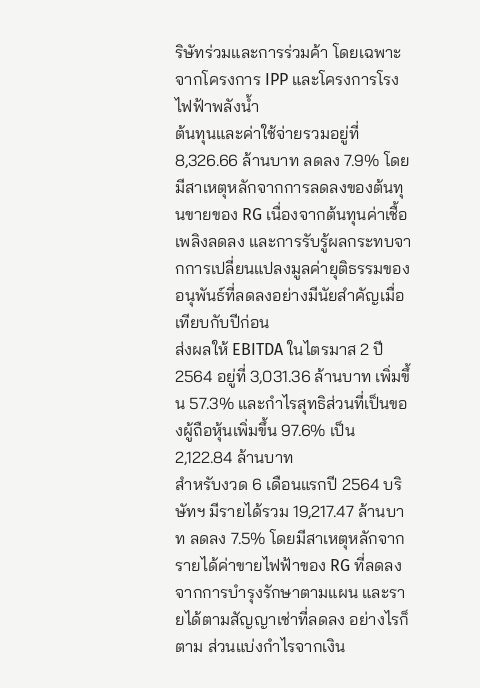ริษัทร่วมและการร่วมค้า โดยเฉพาะจากโครงการ IPP และโครงการโรงไฟฟ้าพลังน้ำ
ต้นทุนและค่าใช้จ่ายรวมอยู่ที่ 8,326.66 ล้านบาท ลดลง 7.9% โดยมีสาเหตุหลักจากการลดลงของต้นทุนขายของ RG เนื่องจากต้นทุนค่าเชื้อเพลิงลดลง และการรับรู้ผลกระทบจากการเปลี่ยนแปลงมูลค่ายุติธรรมของอนุพันธ์ที่ลดลงอย่างมีนัยสำคัญเมื่อเทียบกับปีก่อน
ส่งผลให้ EBITDA ในไตรมาส 2 ปี 2564 อยู่ที่ 3,031.36 ล้านบาท เพิ่มขึ้น 57.3% และกำไรสุทธิส่วนที่เป็นของผู้ถือหุ้นเพิ่มขึ้น 97.6% เป็น 2,122.84 ล้านบาท
สำหรับงวด 6 เดือนแรกปี 2564 บริษัทฯ มีรายได้รวม 19,217.47 ล้านบาท ลดลง 7.5% โดยมีสาเหตุหลักจากรายได้ค่าขายไฟฟ้าของ RG ที่ลดลงจากการบำรุงรักษาตามแผน และรายได้ตามสัญญาเช่าที่ลดลง อย่างไรก็ตาม ส่วนแบ่งกำไรจากเงิน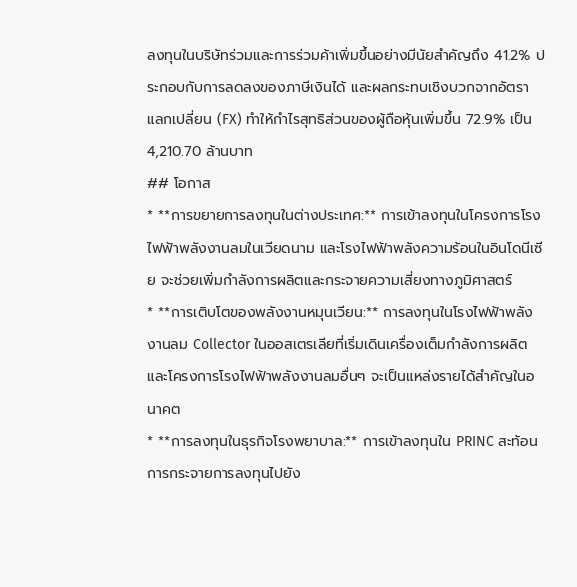ลงทุนในบริษัทร่วมและการร่วมค้าเพิ่มขึ้นอย่างมีนัยสำคัญถึง 41.2% ประกอบกับการลดลงของภาษีเงินได้ และผลกระทบเชิงบวกจากอัตราแลกเปลี่ยน (FX) ทำให้กำไรสุทธิส่วนของผู้ถือหุ้นเพิ่มขึ้น 72.9% เป็น 4,210.70 ล้านบาท
## โอกาส
* **การขยายการลงทุนในต่างประเทศ:** การเข้าลงทุนในโครงการโรงไฟฟ้าพลังงานลมในเวียดนาม และโรงไฟฟ้าพลังความร้อนในอินโดนีเซีย จะช่วยเพิ่มกำลังการผลิตและกระจายความเสี่ยงทางภูมิศาสตร์
* **การเติบโตของพลังงานหมุนเวียน:** การลงทุนในโรงไฟฟ้าพลังงานลม Collector ในออสเตรเลียที่เริ่มเดินเครื่องเต็มกำลังการผลิต และโครงการโรงไฟฟ้าพลังงานลมอื่นๆ จะเป็นแหล่งรายได้สำคัญในอนาคต
* **การลงทุนในธุรกิจโรงพยาบาล:** การเข้าลงทุนใน PRINC สะท้อนการกระจายการลงทุนไปยัง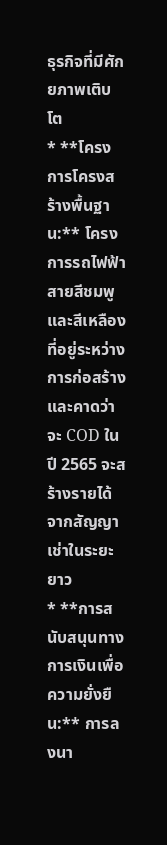ธุรกิจที่มีศักยภาพเติบโต
* **โครงการโครงสร้างพื้นฐาน:** โครงการรถไฟฟ้าสายสีชมพูและสีเหลืองที่อยู่ระหว่างการก่อสร้างและคาดว่าจะ COD ในปี 2565 จะสร้างรายได้จากสัญญาเช่าในระยะยาว
* **การสนับสนุนทางการเงินเพื่อความยั่งยืน:** การลงนา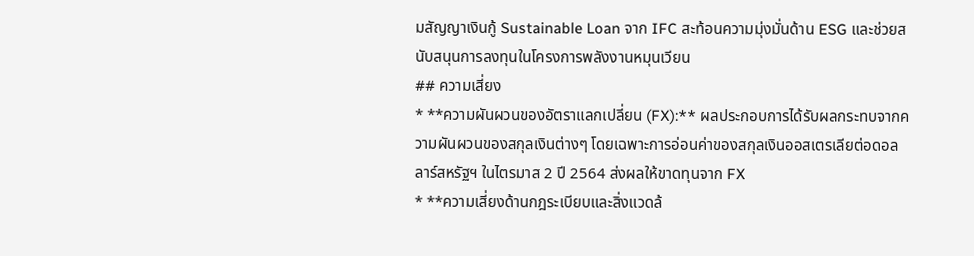มสัญญาเงินกู้ Sustainable Loan จาก IFC สะท้อนความมุ่งมั่นด้าน ESG และช่วยสนับสนุนการลงทุนในโครงการพลังงานหมุนเวียน
## ความเสี่ยง
* **ความผันผวนของอัตราแลกเปลี่ยน (FX):** ผลประกอบการได้รับผลกระทบจากความผันผวนของสกุลเงินต่างๆ โดยเฉพาะการอ่อนค่าของสกุลเงินออสเตรเลียต่อดอลลาร์สหรัฐฯ ในไตรมาส 2 ปี 2564 ส่งผลให้ขาดทุนจาก FX
* **ความเสี่ยงด้านกฎระเบียบและสิ่งแวดล้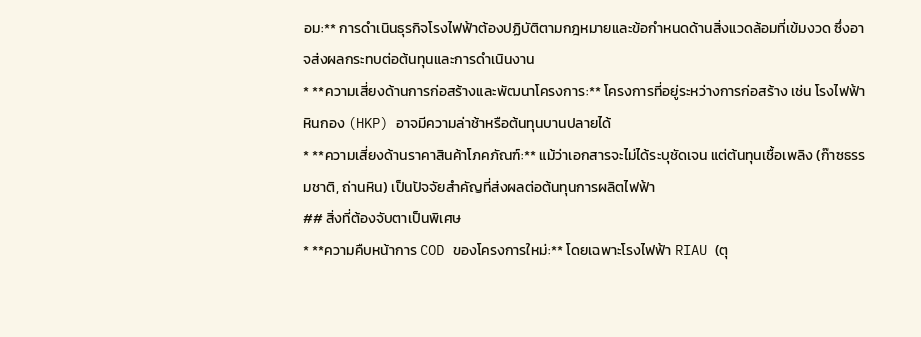อม:** การดำเนินธุรกิจโรงไฟฟ้าต้องปฏิบัติตามกฎหมายและข้อกำหนดด้านสิ่งแวดล้อมที่เข้มงวด ซึ่งอาจส่งผลกระทบต่อต้นทุนและการดำเนินงาน
* **ความเสี่ยงด้านการก่อสร้างและพัฒนาโครงการ:** โครงการที่อยู่ระหว่างการก่อสร้าง เช่น โรงไฟฟ้าหินกอง (HKP) อาจมีความล่าช้าหรือต้นทุนบานปลายได้
* **ความเสี่ยงด้านราคาสินค้าโภคภัณฑ์:** แม้ว่าเอกสารจะไม่ได้ระบุชัดเจน แต่ต้นทุนเชื้อเพลิง (ก๊าซธรรมชาติ, ถ่านหิน) เป็นปัจจัยสำคัญที่ส่งผลต่อต้นทุนการผลิตไฟฟ้า
## สิ่งที่ต้องจับตาเป็นพิเศษ
* **ความคืบหน้าการ COD ของโครงการใหม่:** โดยเฉพาะโรงไฟฟ้า RIAU (ตุ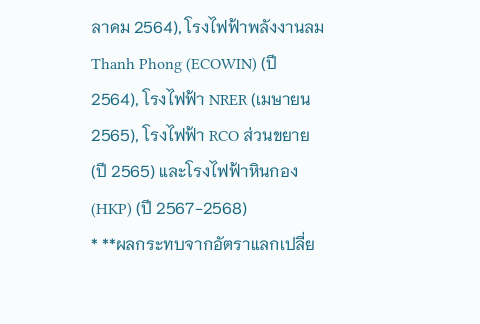ลาคม 2564), โรงไฟฟ้าพลังงานลม Thanh Phong (ECOWIN) (ปี 2564), โรงไฟฟ้า NRER (เมษายน 2565), โรงไฟฟ้า RCO ส่วนขยาย (ปี 2565) และโรงไฟฟ้าหินกอง (HKP) (ปี 2567-2568)
* **ผลกระทบจากอัตราแลกเปลี่ย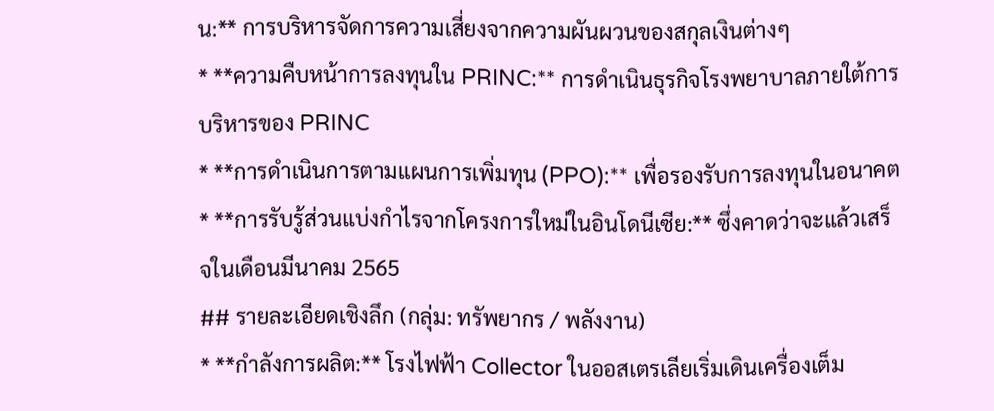น:** การบริหารจัดการความเสี่ยงจากความผันผวนของสกุลเงินต่างๆ
* **ความคืบหน้าการลงทุนใน PRINC:** การดำเนินธุรกิจโรงพยาบาลภายใต้การบริหารของ PRINC
* **การดำเนินการตามแผนการเพิ่มทุน (PPO):** เพื่อรองรับการลงทุนในอนาคต
* **การรับรู้ส่วนแบ่งกำไรจากโครงการใหม่ในอินโดนีเซีย:** ซึ่งคาดว่าจะแล้วเสร็จในเดือนมีนาคม 2565
## รายละเอียดเชิงลึก (กลุ่ม: ทรัพยากร / พลังงาน)
* **กำลังการผลิต:** โรงไฟฟ้า Collector ในออสเตรเลียเริ่มเดินเครื่องเต็ม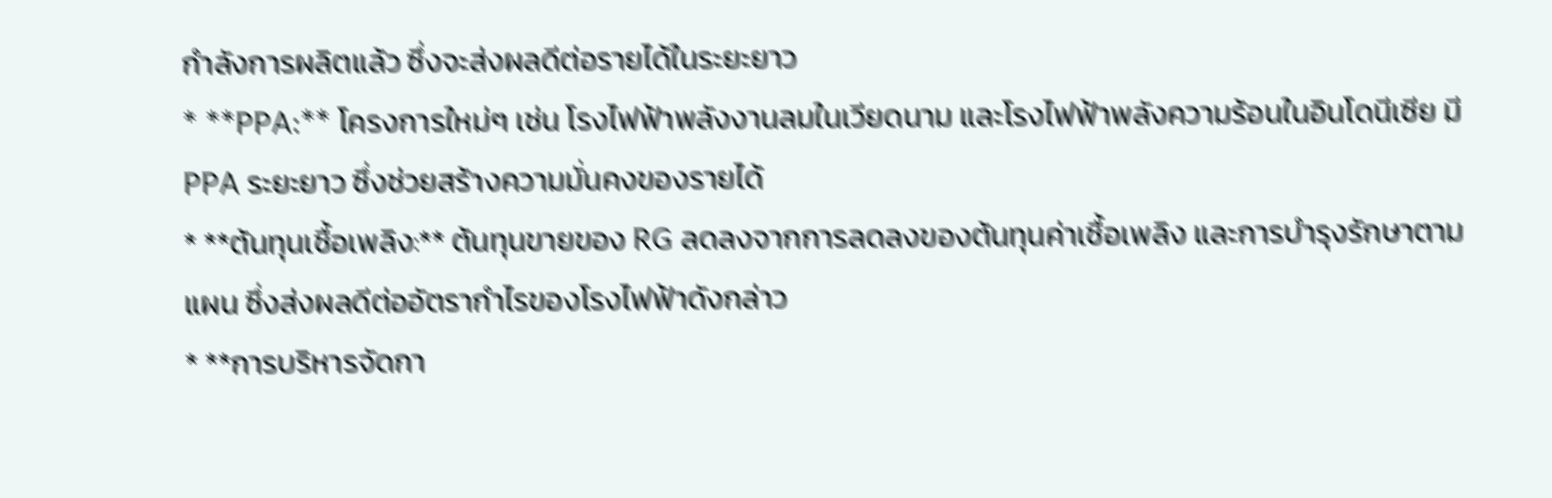กำลังการผลิตแล้ว ซึ่งจะส่งผลดีต่อรายได้ในระยะยาว
* **PPA:** โครงการใหม่ๆ เช่น โรงไฟฟ้าพลังงานลมในเวียดนาม และโรงไฟฟ้าพลังความร้อนในอินโดนีเซีย มี PPA ระยะยาว ซึ่งช่วยสร้างความมั่นคงของรายได้
* **ต้นทุนเชื้อเพลิง:** ต้นทุนขายของ RG ลดลงจากการลดลงของต้นทุนค่าเชื้อเพลิง และการบำรุงรักษาตามแผน ซึ่งส่งผลดีต่ออัตรากำไรของโรงไฟฟ้าดังกล่าว
* **การบริหารจัดกา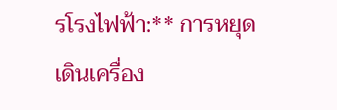รโรงไฟฟ้า:** การหยุดเดินเครื่อง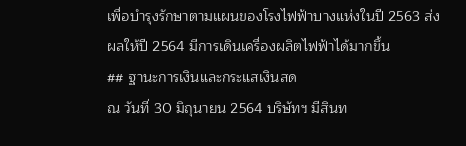เพื่อบำรุงรักษาตามแผนของโรงไฟฟ้าบางแห่งในปี 2563 ส่งผลให้ปี 2564 มีการเดินเครื่องผลิตไฟฟ้าได้มากขึ้น
## ฐานะการเงินและกระแสเงินสด
ณ วันที่ 30 มิถุนายน 2564 บริษัทฯ มีสินท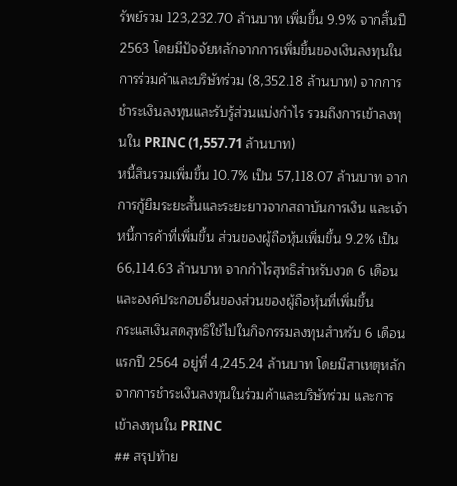รัพย์รวม 123,232.70 ล้านบาท เพิ่มขึ้น 9.9% จากสิ้นปี 2563 โดยมีปัจจัยหลักจากการเพิ่มขึ้นของเงินลงทุนในการร่วมค้าและบริษัทร่วม (8,352.18 ล้านบาท) จากการชำระเงินลงทุนและรับรู้ส่วนแบ่งกำไร รวมถึงการเข้าลงทุนใน PRINC (1,557.71 ล้านบาท)
หนี้สินรวมเพิ่มขึ้น 10.7% เป็น 57,118.07 ล้านบาท จากการกู้ยืมระยะสั้นและระยะยาวจากสถาบันการเงิน และเจ้าหนี้การค้าที่เพิ่มขึ้น ส่วนของผู้ถือหุ้นเพิ่มขึ้น 9.2% เป็น 66,114.63 ล้านบาท จากกำไรสุทธิสำหรับงวด 6 เดือน และองค์ประกอบอื่นของส่วนของผู้ถือหุ้นที่เพิ่มขึ้น
กระแสเงินสดสุทธิใช้ไปในกิจกรรมลงทุนสำหรับ 6 เดือนแรกปี 2564 อยู่ที่ 4,245.24 ล้านบาท โดยมีสาเหตุหลักจากการชำระเงินลงทุนในร่วมค้าและบริษัทร่วม และการเข้าลงทุนใน PRINC
## สรุปท้าย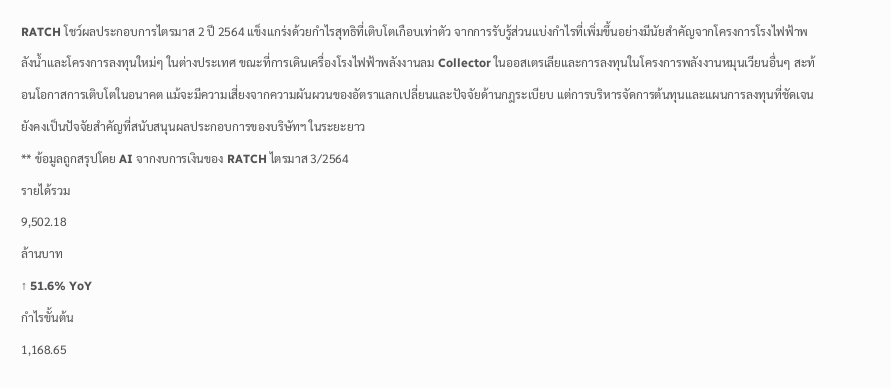RATCH โชว์ผลประกอบการไตรมาส 2 ปี 2564 แข็งแกร่งด้วยกำไรสุทธิที่เติบโตเกือบเท่าตัว จากการรับรู้ส่วนแบ่งกำไรที่เพิ่มขึ้นอย่างมีนัยสำคัญจากโครงการโรงไฟฟ้าพลังน้ำและโครงการลงทุนใหม่ๆ ในต่างประเทศ ขณะที่การเดินเครื่องโรงไฟฟ้าพลังงานลม Collector ในออสเตรเลียและการลงทุนในโครงการพลังงานหมุนเวียนอื่นๆ สะท้อนโอกาสการเติบโตในอนาคต แม้จะมีความเสี่ยงจากความผันผวนของอัตราแลกเปลี่ยนและปัจจัยด้านกฎระเบียบ แต่การบริหารจัดการต้นทุนและแผนการลงทุนที่ชัดเจนยังคงเป็นปัจจัยสำคัญที่สนับสนุนผลประกอบการของบริษัทฯ ในระยะยาว
** ข้อมูลถูกสรุปโดย AI จากงบการเงินของ RATCH ไตรมาส 3/2564
รายได้รวม
9,502.18
ล้านบาท
↑ 51.6% YoY
กำไรขั้นต้น
1,168.65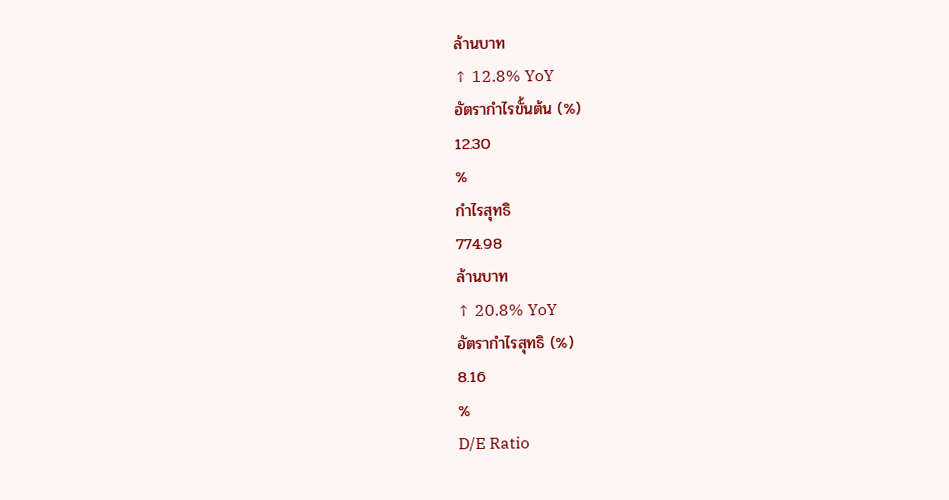ล้านบาท
↑ 12.8% YoY
อัตรากำไรขั้นต้น (%)
12.30
%
กำไรสุทธิ
774.98
ล้านบาท
↑ 20.8% YoY
อัตรากำไรสุทธิ (%)
8.16
%
D/E Ratio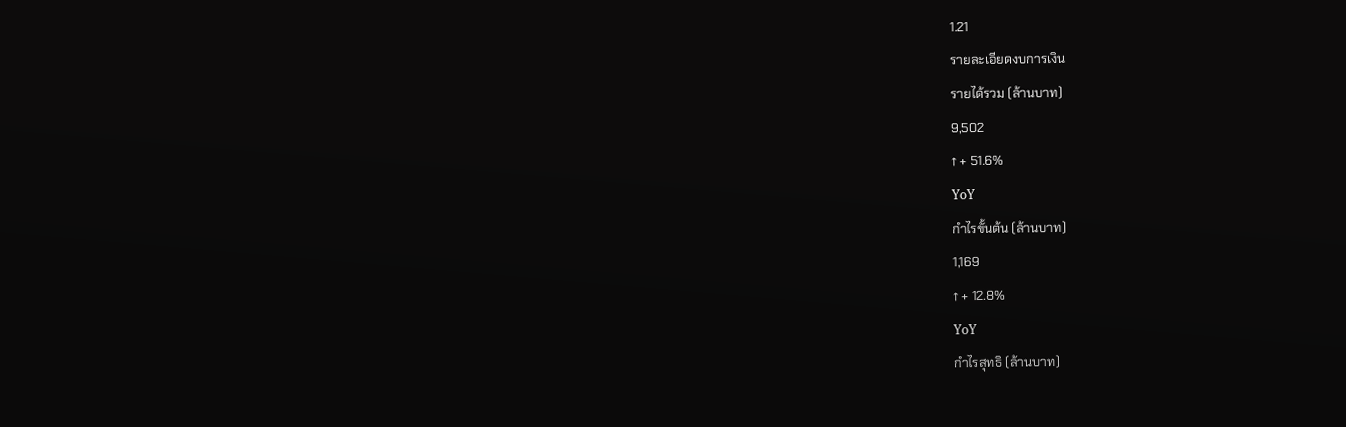1.21
รายละเอียดงบการเงิน
รายได้รวม (ล้านบาท)
9,502
↑ + 51.6%
YoY
กำไรขั้นต้น (ล้านบาท)
1,169
↑ + 12.8%
YoY
กำไรสุทธิ (ล้านบาท)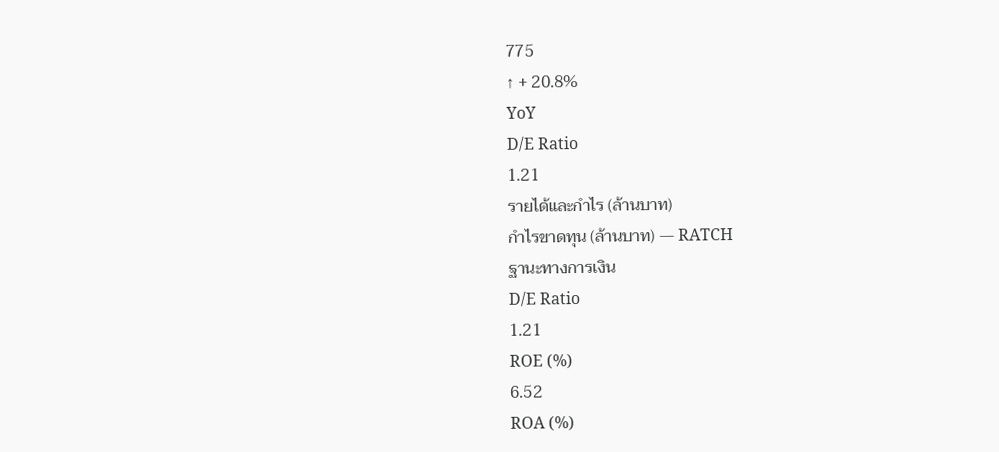775
↑ + 20.8%
YoY
D/E Ratio
1.21
รายได้และกำไร (ล้านบาท)
กำไรขาดทุน (ล้านบาท) — RATCH
ฐานะทางการเงิน
D/E Ratio
1.21
ROE (%)
6.52
ROA (%)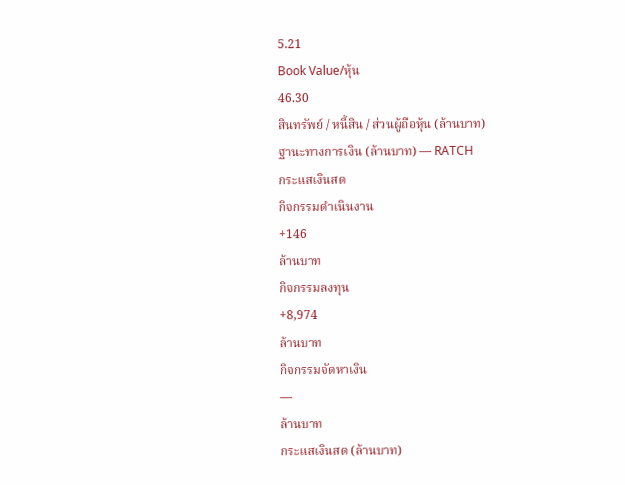5.21
Book Value/หุ้น
46.30
สินทรัพย์ / หนี้สิน / ส่วนผู้ถือหุ้น (ล้านบาท)
ฐานะทางการเงิน (ล้านบาท) — RATCH
กระแสเงินสด
กิจกรรมดำเนินงาน
+146
ล้านบาท
กิจกรรมลงทุน
+8,974
ล้านบาท
กิจกรรมจัดหาเงิน
—
ล้านบาท
กระแสเงินสด (ล้านบาท)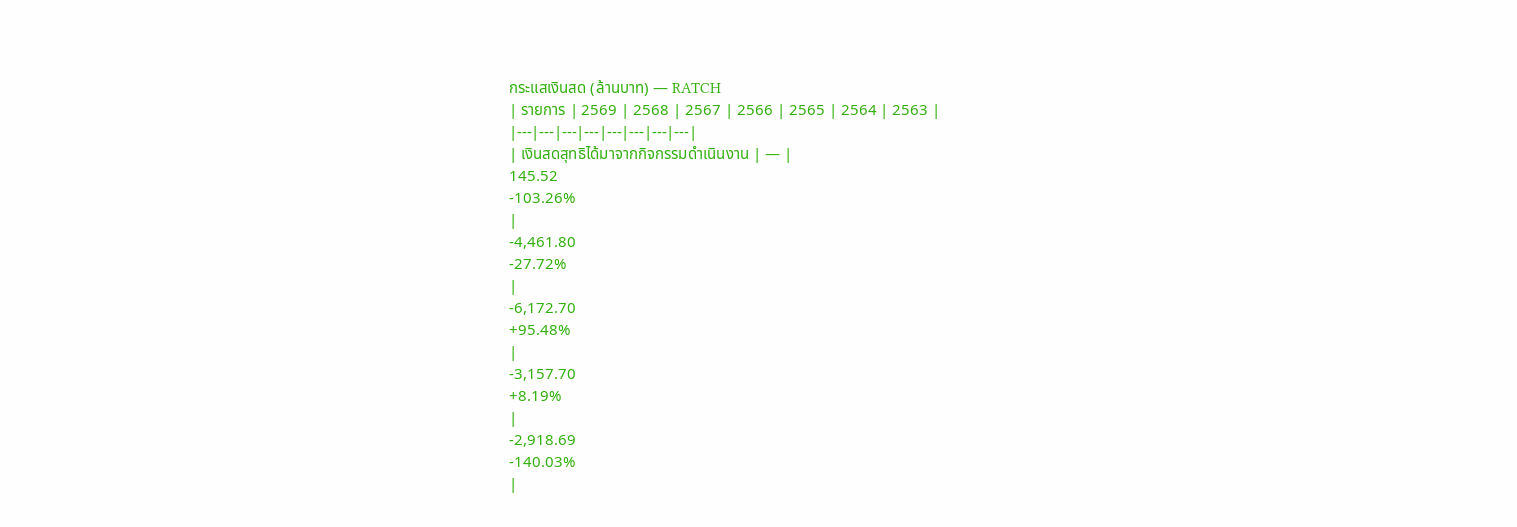กระแสเงินสด (ล้านบาท) — RATCH
| รายการ | 2569 | 2568 | 2567 | 2566 | 2565 | 2564 | 2563 |
|---|---|---|---|---|---|---|---|
| เงินสดสุทธิได้มาจากกิจกรรมดำเนินงาน | — |
145.52
-103.26%
|
-4,461.80
-27.72%
|
-6,172.70
+95.48%
|
-3,157.70
+8.19%
|
-2,918.69
-140.03%
|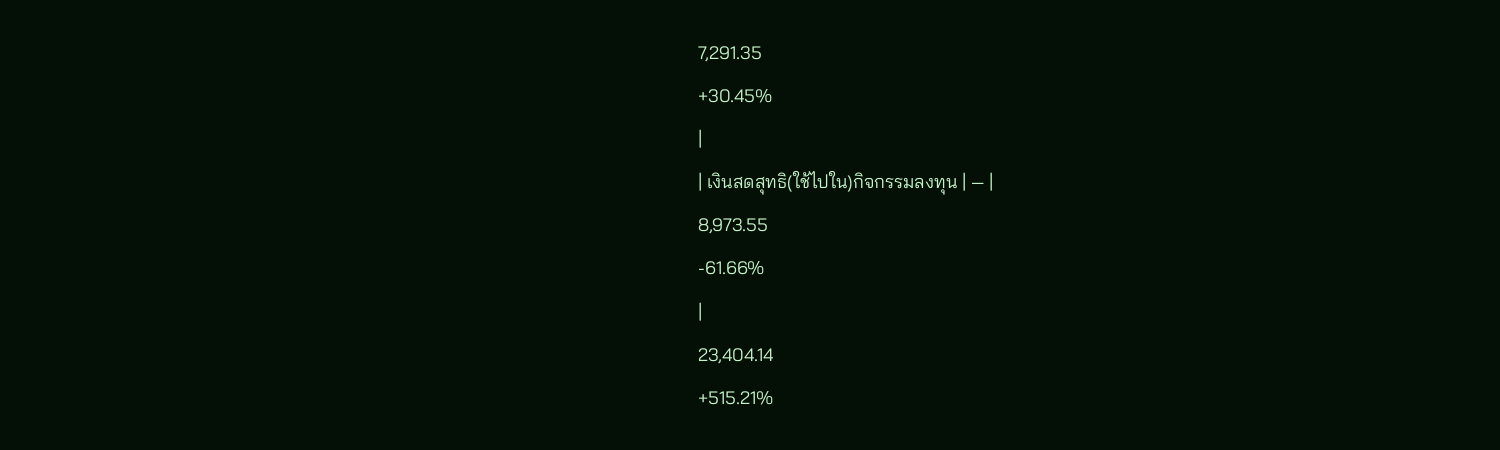7,291.35
+30.45%
|
| เงินสดสุทธิ(ใช้ไปใน)กิจกรรมลงทุน | — |
8,973.55
-61.66%
|
23,404.14
+515.21%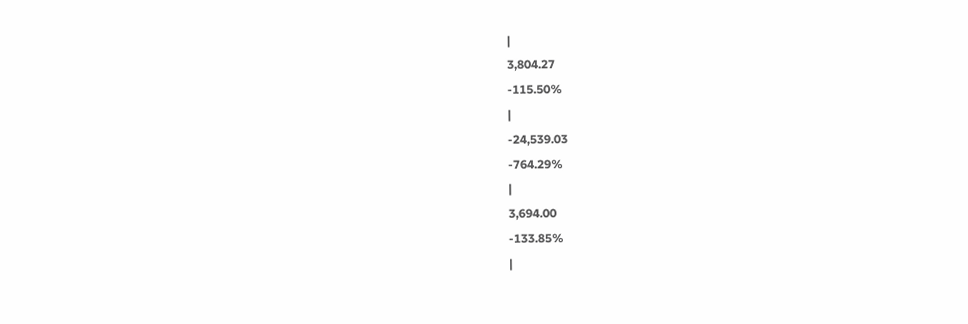|
3,804.27
-115.50%
|
-24,539.03
-764.29%
|
3,694.00
-133.85%
|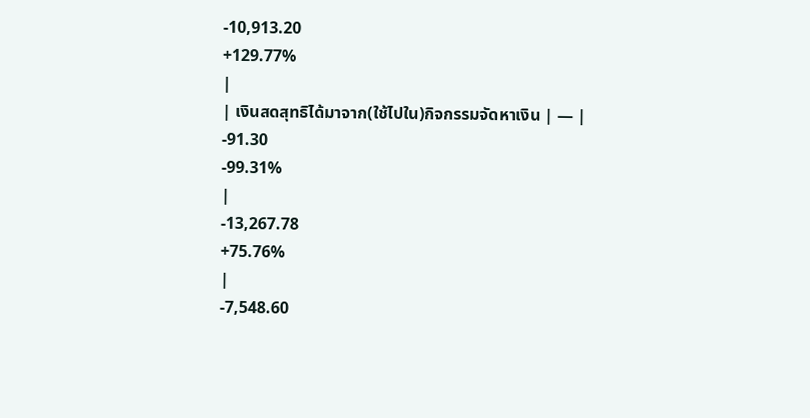-10,913.20
+129.77%
|
| เงินสดสุทธิได้มาจาก(ใช้ไปใน)กิจกรรมจัดหาเงิน | — |
-91.30
-99.31%
|
-13,267.78
+75.76%
|
-7,548.60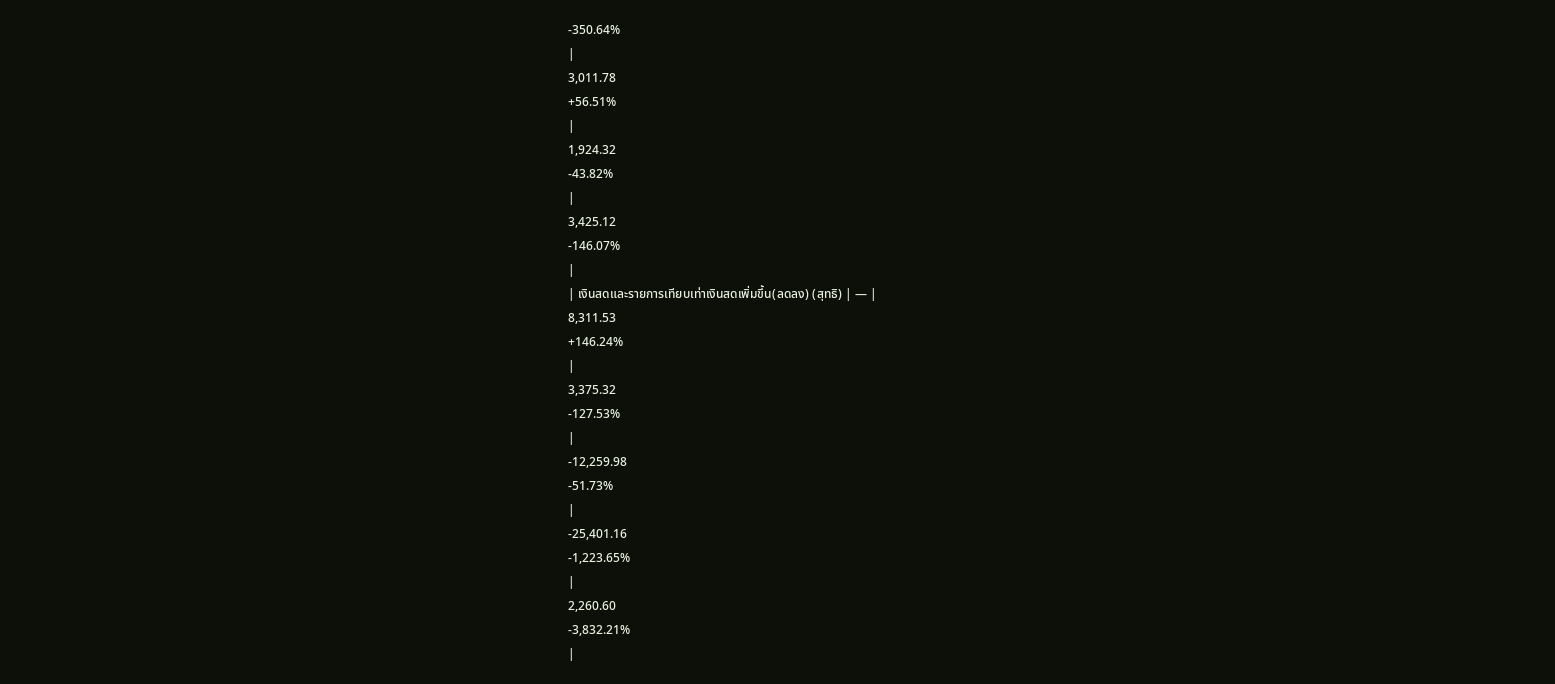-350.64%
|
3,011.78
+56.51%
|
1,924.32
-43.82%
|
3,425.12
-146.07%
|
| เงินสดและรายการเทียบเท่าเงินสดเพิ่มขึ้น(ลดลง) (สุทธิ) | — |
8,311.53
+146.24%
|
3,375.32
-127.53%
|
-12,259.98
-51.73%
|
-25,401.16
-1,223.65%
|
2,260.60
-3,832.21%
|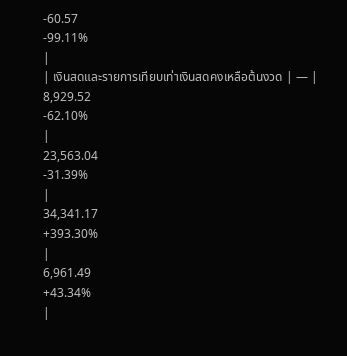-60.57
-99.11%
|
| เงินสดและรายการเทียบเท่าเงินสดคงเหลือต้นงวด | — |
8,929.52
-62.10%
|
23,563.04
-31.39%
|
34,341.17
+393.30%
|
6,961.49
+43.34%
|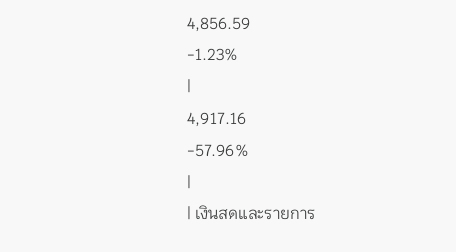4,856.59
-1.23%
|
4,917.16
-57.96%
|
| เงินสดและรายการ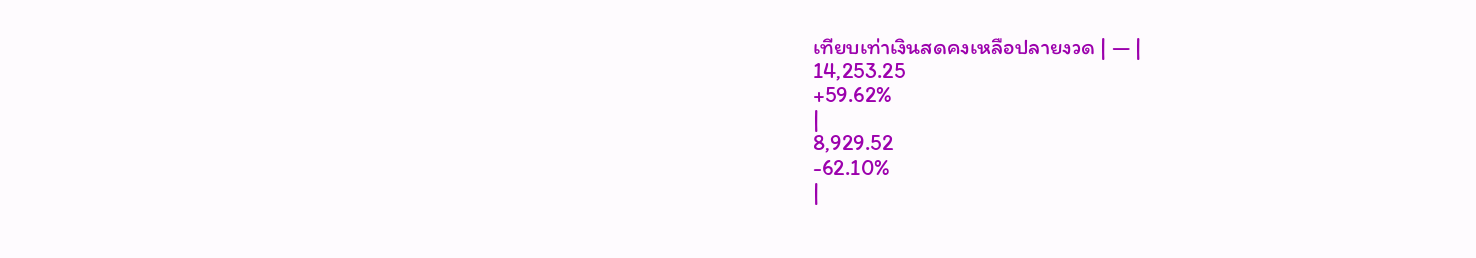เทียบเท่าเงินสดคงเหลือปลายงวด | — |
14,253.25
+59.62%
|
8,929.52
-62.10%
|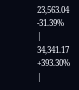23,563.04
-31.39%
|
34,341.17
+393.30%
|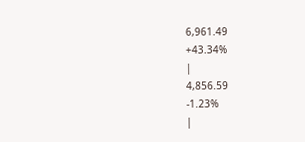6,961.49
+43.34%
|
4,856.59
-1.23%
|